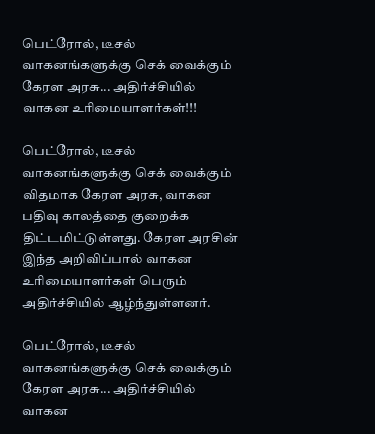பெட்ரோல், டீசல் வாகனங்களுக்கு செக் வைக்கும் கேரள அரசு... அதிர்ச்சியில் வாகன உரிமையாளர்கள்!!!

பெட்ரோல், டீசல் வாகனங்களுக்கு செக் வைக்கும் விதமாக கேரள அரசு, வாகன பதிவு காலத்தை குறைக்க திட்டமிட்டுள்ளது. கேரள அரசின் இந்த அறிவிப்பால் வாகன உரிமையாளர்கள் பெரும் அதிர்ச்சியில் ஆழ்ந்துள்ளனர்.

பெட்ரோல், டீசல் வாகனங்களுக்கு செக் வைக்கும் கேரள அரசு... அதிர்ச்சியில் வாகன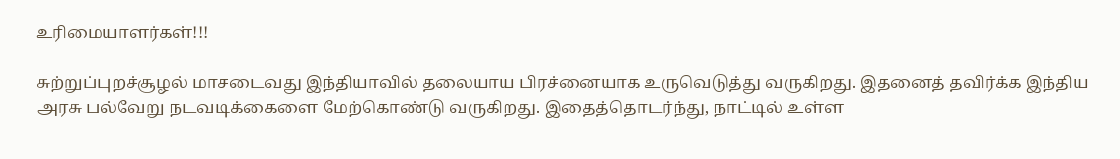உரிமையாளர்கள்!!!

சுற்றுப்புறச்சூழல் மாசடைவது இந்தியாவில் தலையாய பிரச்னையாக உருவெடுத்து வருகிறது. இதனைத் தவிர்க்க இந்திய அரசு பல்வேறு நடவடிக்கைளை மேற்கொண்டு வருகிறது. இதைத்தொடர்ந்து, நாட்டில் உள்ள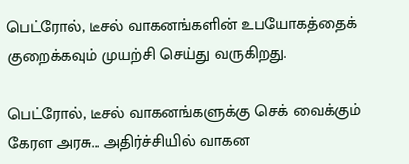பெட்ரோல், டீசல் வாகனங்களின் உபயோகத்தைக் குறைக்கவும் முயற்சி செய்து வருகிறது.

பெட்ரோல், டீசல் வாகனங்களுக்கு செக் வைக்கும் கேரள அரசு... அதிர்ச்சியில் வாகன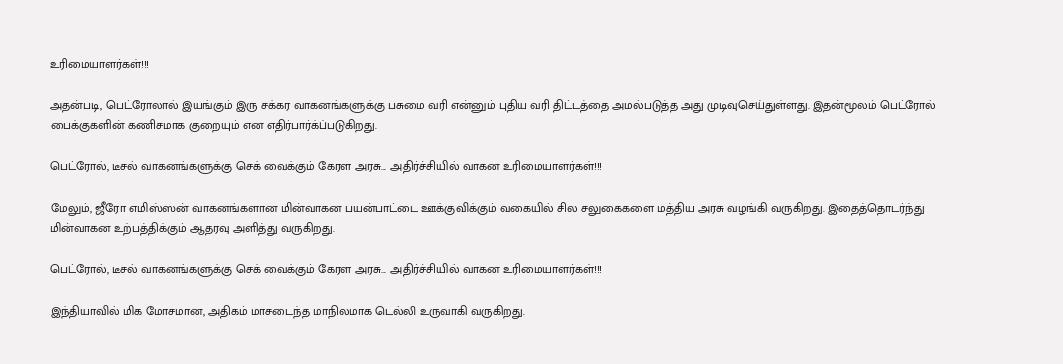உரிமையாளர்கள்!!!

அதன்படி, பெட்ரோலால் இயங்கும் இரு சக்கர வாகனங்களுக்கு பசுமை வரி என்னும் புதிய வரி திட்டத்தை அமல்படுத்த அது முடிவுசெய்துள்ளது. இதன்மூலம் பெட்ரோல் பைக்குகளின் கணிசமாக குறையும் என எதிர்பார்க்ப்படுகிறது.

பெட்ரோல், டீசல் வாகனங்களுக்கு செக் வைக்கும் கேரள அரசு... அதிர்ச்சியில் வாகன உரிமையாளர்கள்!!!

மேலும், ஜீரோ எமிஸ்ஸன் வாகனங்களான மின்வாகன பயன்பாட்டை ஊக்குவிக்கும் வகையில் சில சலுகைகளை மத்திய அரசு வழங்கி வருகிறது. இதைத்தொடர்ந்து மின்வாகன உற்பத்திக்கும் ஆதரவு அளித்து வருகிறது.

பெட்ரோல், டீசல் வாகனங்களுக்கு செக் வைக்கும் கேரள அரசு... அதிர்ச்சியில் வாகன உரிமையாளர்கள்!!!

இந்தியாவில் மிக மோசமான, அதிகம் மாசடைந்த மாநிலமாக டெல்லி உருவாகி வருகிறது.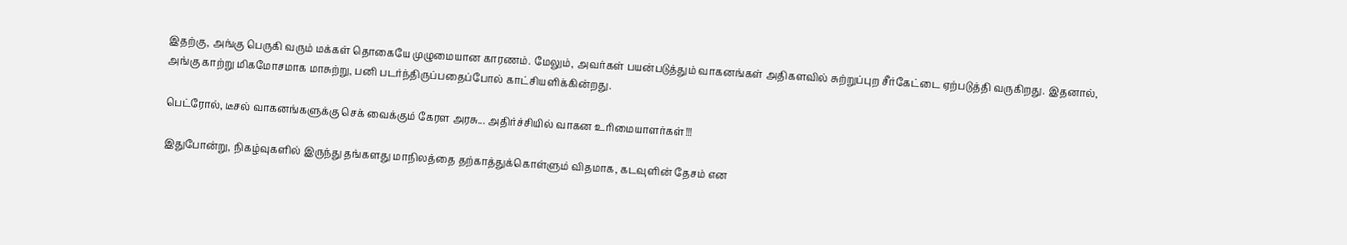இதற்கு, அங்கு பெருகி வரும் மக்கள் தொகையே முழுமையான காரணம். மேலும், அவர்கள் பயன்படுத்தும் வாகனங்கள் அதிகளவில் சுற்றுப்புற சீர்கேட்டை ஏற்படுத்தி வருகிறது. இதனால், அங்கு காற்று மிகமோசமாக மாசுற்று, பனி படர்ந்திருப்பதைப்போல் காட்சியளிக்கின்றது.

பெட்ரோல், டீசல் வாகனங்களுக்கு செக் வைக்கும் கேரள அரசு... அதிர்ச்சியில் வாகன உரிமையாளர்கள்!!!

இதுபோன்று, நிகழ்வுகளில் இருந்து தங்களது மாநிலத்தை தற்காத்துக்கொள்ளும் விதமாக, கடவுளின் தேசம் என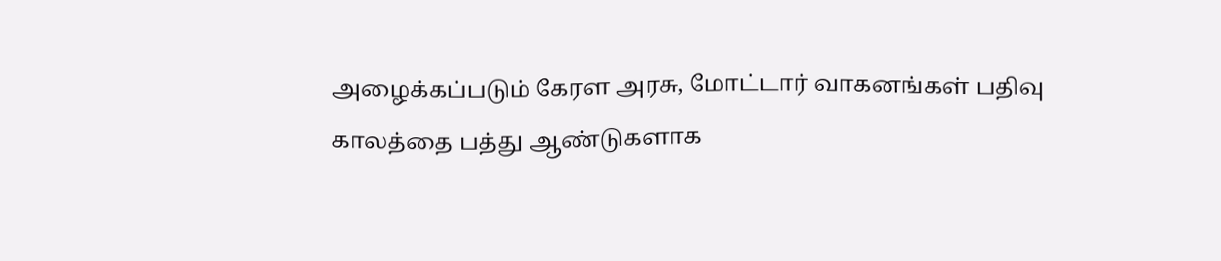அழைக்கப்படும் கேரள அரசு, மோட்டார் வாகனங்கள் பதிவு காலத்தை பத்து ஆண்டுகளாக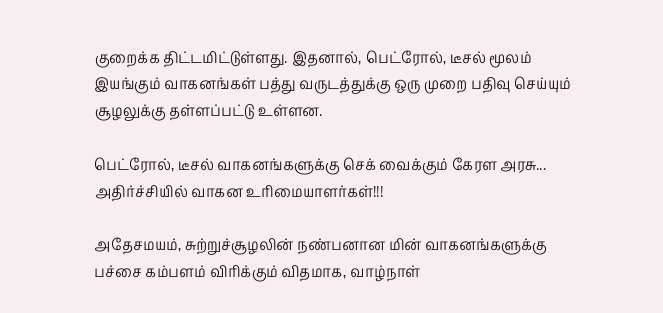குறைக்க திட்டமிட்டுள்ளது. இதனால், பெட்ரோல், டீசல் மூலம் இயங்கும் வாகனங்கள் பத்து வருடத்துக்கு ஒரு முறை பதிவு செய்யும் சூழலுக்கு தள்ளப்பட்டு உள்ளன.

பெட்ரோல், டீசல் வாகனங்களுக்கு செக் வைக்கும் கேரள அரசு... அதிர்ச்சியில் வாகன உரிமையாளர்கள்!!!

அதேசமயம், சுற்றுச்சூழலின் நண்பனான மின் வாகனங்களுக்கு பச்சை கம்பளம் விரிக்கும் விதமாக, வாழ்நாள்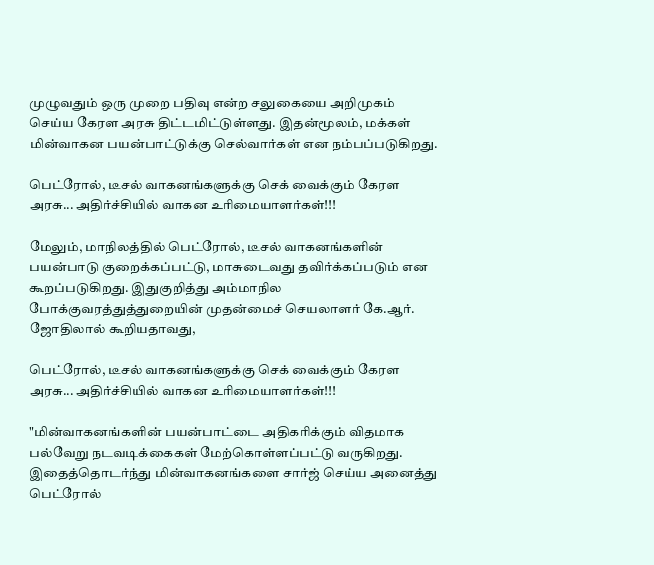முழுவதும் ஒரு முறை பதிவு என்ற சலுகையை அறிமுகம் செய்ய கேரள அரசு திட்டமிட்டுள்ளது. இதன்மூலம், மக்கள் மின்வாகன பயன்பாட்டுக்கு செல்வார்கள் என நம்பப்படுகிறது.

பெட்ரோல், டீசல் வாகனங்களுக்கு செக் வைக்கும் கேரள அரசு... அதிர்ச்சியில் வாகன உரிமையாளர்கள்!!!

மேலும், மாநிலத்தில் பெட்ரோல், டீசல் வாகனங்களின் பயன்பாடு குறைக்கப்பட்டு, மாசுடைவது தவிர்க்கப்படும் என கூறப்படுகிறது. இதுகுறித்து அம்மாநில போக்குவரத்துத்துறையின் முதன்மைச் செயலாளர் கே.ஆர். ஜோதிலால் கூறியதாவது,

பெட்ரோல், டீசல் வாகனங்களுக்கு செக் வைக்கும் கேரள அரசு... அதிர்ச்சியில் வாகன உரிமையாளர்கள்!!!

"மின்வாகனங்களின் பயன்பாட்டை அதிகரிக்கும் விதமாக பல்வேறு நடவடிக்கைகள் மேற்கொள்ளப்பட்டு வருகிறது. இதைத்தொடர்ந்து மின்வாகனங்களை சார்ஜ் செய்ய அனைத்து பெட்ரோல்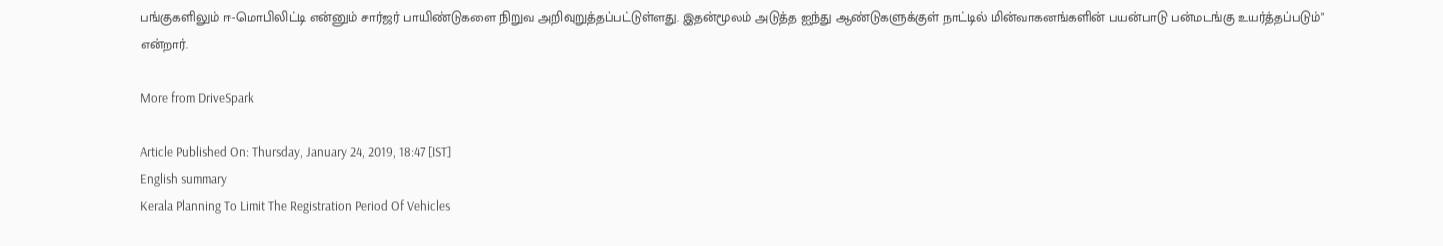பங்குகளிலும் ஈ-மொபிலிட்டி என்னும் சார்ஜர் பாயிண்டுகளை நிறுவ அறிவுறுத்தப்பட்டுள்ளது. இதன்மூலம் அடுத்த ஐந்து ஆண்டுகளுக்குள் நாட்டில் மின்வாகனங்களின் பயன்பாடு பன்மடங்கு உயர்த்தப்படும்" என்றார்.

More from DriveSpark

Article Published On: Thursday, January 24, 2019, 18:47 [IST]
English summary
Kerala Planning To Limit The Registration Period Of Vehicles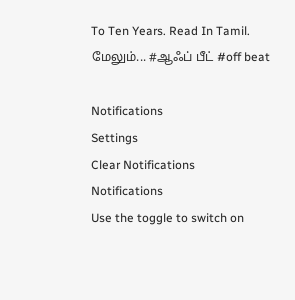To Ten Years. Read In Tamil.
மேலும்... #ஆஃப் பீட் #off beat

Notifications
Settings
Clear Notifications
Notifications
Use the toggle to switch on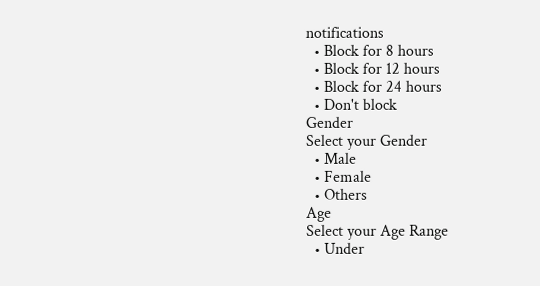notifications
  • Block for 8 hours
  • Block for 12 hours
  • Block for 24 hours
  • Don't block
Gender
Select your Gender
  • Male
  • Female
  • Others
Age
Select your Age Range
  • Under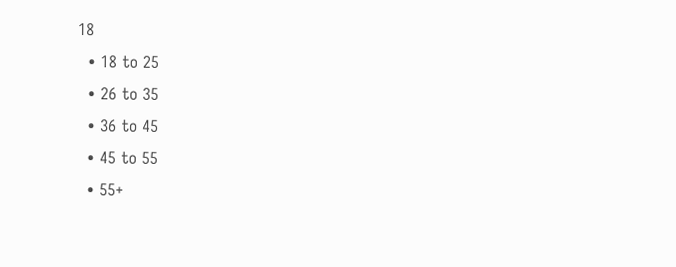18
  • 18 to 25
  • 26 to 35
  • 36 to 45
  • 45 to 55
  • 55+